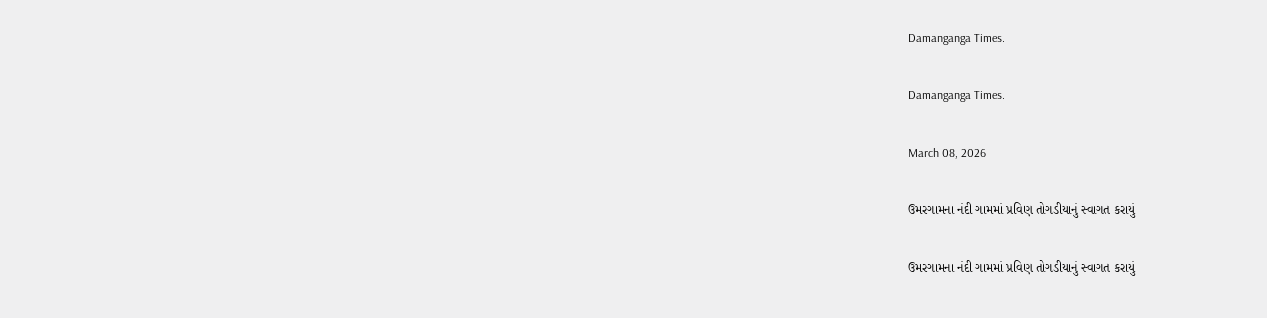Damanganga Times.

Damanganga Times.

March 08, 2026

ઉમરગામના નંદી ગામમાં પ્રવિણ તોગડીયાનું સ્વાગત કરાયું

ઉમરગામના નંદી ગામમાં પ્રવિણ તોગડીયાનું સ્વાગત કરાયું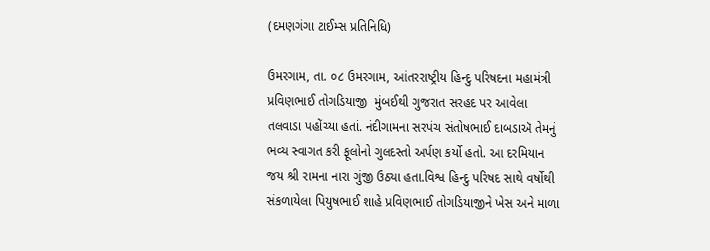(દમણગંગા ટાઈમ્સ પ્રતિનિધિ)

ઉમરગામ, તા. ૦૮ ઉમરગામ, આંતરરાષ્ટ્રીય હિન્દુ પરિષદના મહામંત્રી પ્રવિણભાઈ તોગડિયાજી  મુંબઈથી ગુજરાત સરહદ પર આવેલા તલવાડા પહોંચ્યા હતાં. નંદીગામના સરપંચ સંતોષભાઈ દાબડાઍ તેમનું ભવ્ય સ્વાગત કરી ફૂલોનો ગુલદસ્તો અર્પણ કર્યો હતો. આ દરમિયાન જય શ્રી રામના નારા ગુંજી ઉઠ્યા હતા.વિશ્વ હિન્દુ પરિષદ સાથે વર્ષોથી સંકળાયેલા પિયુષભાઈ શાહે પ્રવિણભાઈ તોગડિયાજીને ખેસ અને માળા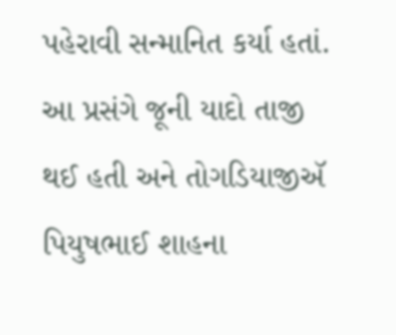પહેરાવી સન્માનિત કર્યા હતાં. આ પ્રસંગે જૂની યાદો તાજી થઈ હતી અને તોગડિયાજીઍ પિયુષભાઈ શાહના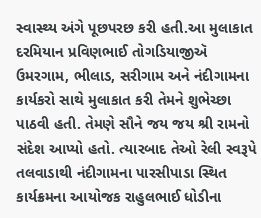સ્વાસ્થ્ય અંગે પૂછપરછ કરી હતી.આ મુલાકાત દરમિયાન પ્રવિણભાઈ તોગડિયાજીઍ ઉમરગામ, ભીલાડ, સરીગામ અને નંદીગામના કાર્યકરો સાથે મુલાકાત કરી તેમને શુભેચ્છા પાઠવી હતી. તેમણે સૌને જય જય શ્રી રામનો સંદેશ આપ્યો હતો. ત્યારબાદ તેઓ રેલી સ્વરૂપે તલવાડાથી નંદીગામના પારસીપાડા સ્થિત કાર્યક્રમના આયોજક રાહુલભાઈ ધોડીના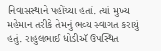નિવાસસ્થાને પહોંચ્યા હતાં. ત્યાં મુખ્ય મહેમાન તરીકે તેમનું ભવ્ય સ્વાગત કરાયું હતું. રાહુલભાઈ ધોડીઍ ઉપસ્થિત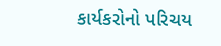કાર્યકરોનો પરિચય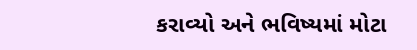કરાવ્યો અને ભવિષ્યમાં મોટા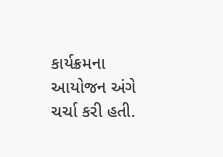કાર્યક્રમના આયોજન અંગે ચર્ચા કરી હતી.